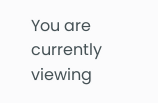You are currently viewing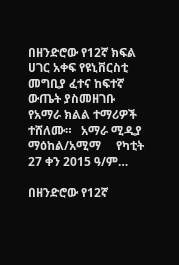በዘንድሮው የ12ኛ ክፍል ሀገር አቀፍ የዩኒቨርስቲ መግቢያ ፈተና ከፍተኛ ውጤት ያስመዘገቡ የአማራ ክልል ተማሪዎች ተሸለሙ።   አማራ ሚዲያ ማዕከል/አሚማ     የካቲት 27 ቀን 2015 ዓ/ም…

በዘንድሮው የ12ኛ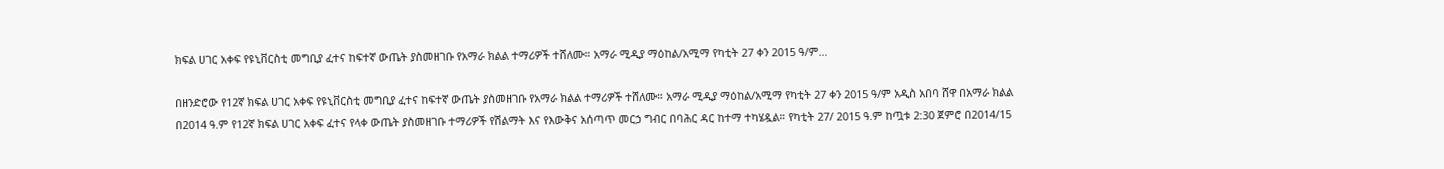ክፍል ሀገር አቀፍ የዩኒቨርስቲ መግቢያ ፈተና ከፍተኛ ውጤት ያስመዘገቡ የአማራ ክልል ተማሪዎች ተሸለሙ። አማራ ሚዲያ ማዕከል/አሚማ የካቲት 27 ቀን 2015 ዓ/ም…

በዘንድሮው የ12ኛ ክፍል ሀገር አቀፍ የዩኒቨርስቲ መግቢያ ፈተና ከፍተኛ ውጤት ያስመዘገቡ የአማራ ክልል ተማሪዎች ተሸለሙ። አማራ ሚዲያ ማዕከል/አሚማ የካቲት 27 ቀን 2015 ዓ/ም አዲስ አበባ ሸዋ በአማራ ክልል በ2014 ዓ.ም የ12ኛ ክፍል ሀገር አቀፍ ፈተና የላቀ ውጤት ያስመዘገቡ ተማሪዎች የሽልማት እና የእውቅና አሰጣጥ መርኃ ግብር በባሕር ዳር ከተማ ተካሄዷል። የካቲት 27/ 2015 ዓ.ም ከጧቱ 2:30 ጀምሮ በ2014/15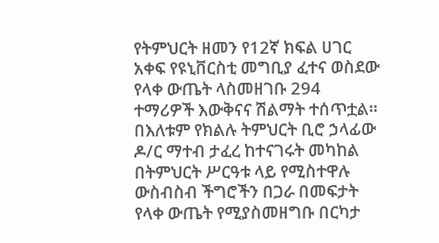የትምህርት ዘመን የ12ኛ ክፍል ሀገር አቀፍ የዩኒቨርስቲ መግቢያ ፈተና ወስደው የላቀ ውጤት ላስመዘገቡ 294 ተማሪዎች እውቅናና ሽልማት ተሰጥቷል። በእለቱም የክልሉ ትምህርት ቢሮ ኃላፊው ዶ/ር ማተብ ታፈረ ከተናገሩት መካከል በትምህርት ሥርዓቱ ላይ የሚስተዋሉ ውስብስብ ችግሮችን በጋራ በመፍታት የላቀ ውጤት የሚያስመዘግቡ በርካታ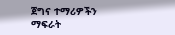ጀግና ተማሪዎችን ማፍራት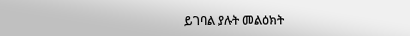ይገባል ያሉት መልዕክት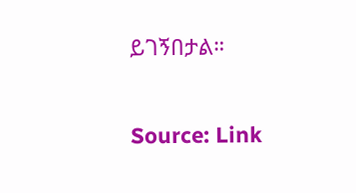ይገኝበታል።

Source: Link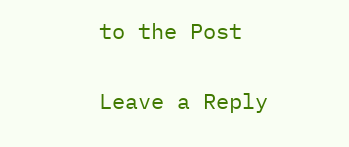to the Post

Leave a Reply